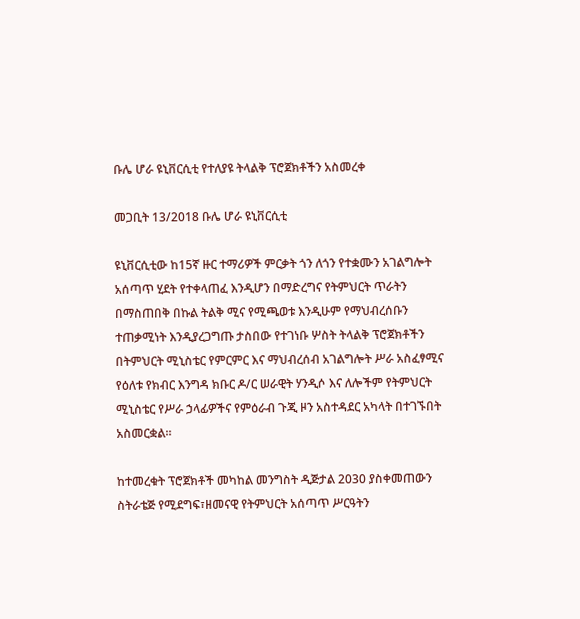ቡሌ ሆራ ዩኒቨርሲቲ የተለያዩ ትላልቅ ፕሮጀክቶችን አስመረቀ

መጋቢት 13/2018 ቡሌ ሆራ ዩኒቨርሲቲ

ዩኒቨርሲቲው ከ15ኛ ዙር ተማሪዎች ምርቃት ጎን ለጎን የተቋሙን አገልግሎት አሰጣጥ ሂደት የተቀላጠፈ እንዲሆን በማድረግና የትምህርት ጥራትን በማስጠበቅ በኩል ትልቅ ሚና የሚጫወቱ እንዲሁም የማህብረሰቡን ተጠቃሚነት እንዲያረጋግጡ ታስበው የተገነቡ ሦስት ትላልቅ ፕሮጀክቶችን በትምህርት ሚኒስቴር የምርምር እና ማህብረሰብ አገልግሎት ሥራ አስፈፃሚና የዕለቱ የክብር እንግዳ ክቡር ዶ/ር ሠራዊት ሃንዲሶ እና ለሎችም የትምህርት ሚኒስቴር የሥራ ኃላፊዎችና የምዕራብ ጉጂ ዞን አስተዳደር አካላት በተገኙበት አስመርቋል።

ከተመረቁት ፕሮጀክቶች መካከል መንግስት ዲጅታል 2030 ያስቀመጠውን ስትራቴጅ የሚደግፍ፣ዘመናዊ የትምህርት አሰጣጥ ሥርዓትን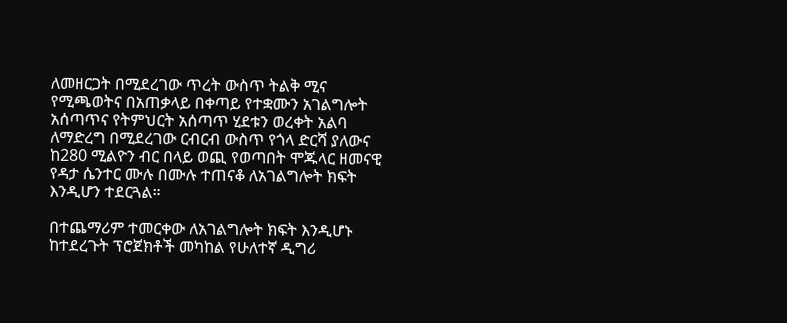ለመዘርጋት በሚደረገው ጥረት ውስጥ ትልቅ ሚና የሚጫወትና በአጠቃላይ በቀጣይ የተቋሙን አገልግሎት አሰጣጥና የትምህርት አሰጣጥ ሂደቱን ወረቀት አልባ ለማድረግ በሚደረገው ርብርብ ውስጥ የጎላ ድርሻ ያለውና ከ280 ሚልዮን ብር በላይ ወጪ የወጣበት ሞጁላር ዘመናዊ የዳታ ሴንተር ሙሉ በሙሉ ተጠናቆ ለአገልግሎት ክፍት እንዲሆን ተደርጓል።

በተጨማሪም ተመርቀው ለአገልግሎት ክፍት እንዲሆኑ ከተደረጉት ፕሮጀክቶች መካከል የሁለተኛ ዲግሪ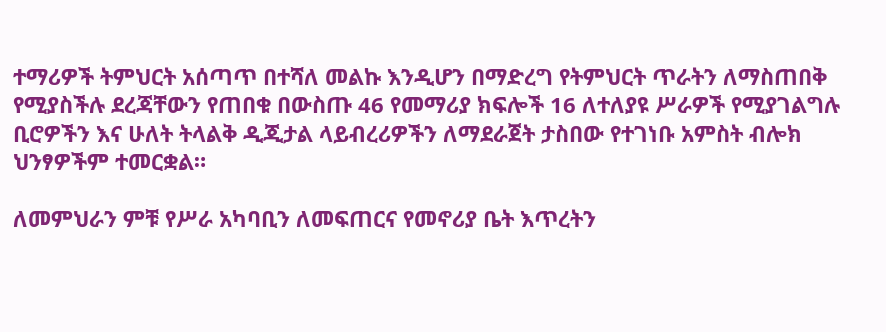ተማሪዎች ትምህርት አሰጣጥ በተሻለ መልኩ እንዲሆን በማድረግ የትምህርት ጥራትን ለማስጠበቅ የሚያስችሉ ደረጃቸውን የጠበቁ በውስጡ 46 የመማሪያ ክፍሎች 16 ለተለያዩ ሥራዎች የሚያገልግሉ ቢሮዎችን እና ሁለት ትላልቅ ዲጂታል ላይብረሪዎችን ለማደራጀት ታስበው የተገነቡ አምስት ብሎክ ህንፃዎችም ተመርቋል።

ለመምህራን ምቹ የሥራ አካባቢን ለመፍጠርና የመኖሪያ ቤት እጥረትን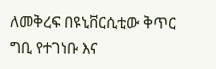ለመቅረፍ በዩኒቨርሲቲው ቅጥር ግቢ የተገነቡ እና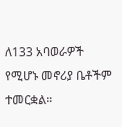ለ133 አባወራዎች የሚሆኑ መኖሪያ ቤቶችም ተመርቋል።